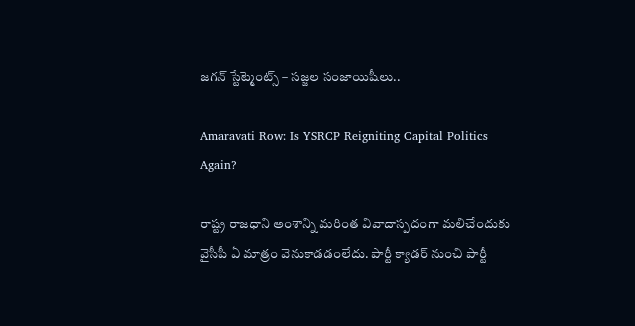జగన్ స్టేట్మెంట్స్ – సజ్జల సంజాయిషీలు..

Amaravati Row: Is YSRCP Reigniting Capital Politics Again?

రాష్ట్ర రాజధాని అంశాన్ని మరింత వివాదాస్పదంగా మలిచేందుకు వైసీపీ ఏ మాత్రం వెనుకాడడంలేదు. పార్టీ క్యాడర్ నుంచి పార్టీ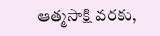ఆత్మసాక్షి వరకు,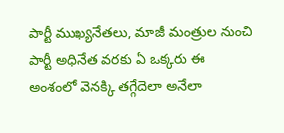పార్టీ ముఖ్యనేతలు, మాజీ మంత్రుల నుంచి పార్టీ అధినేత వరకు ఏ ఒక్కరు ఈ అంశంలో వెనక్కి తగ్గేదెలా అనేలా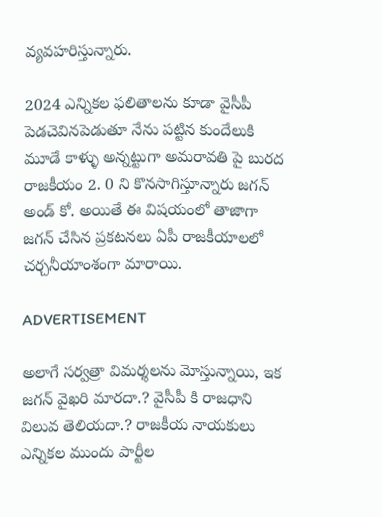వ్యవహరిస్తున్నారు.

2024 ఎన్నికల ఫలితాలను కూడా వైసీపీ పెడచెవినపెడుతూ నేను పట్టిన కుందేలుకి మూడే కాళ్ళు అన్నట్టుగా అమరావతి పై బురద రాజకీయం 2. 0 ని కొనసాగిస్తూన్నారు జగన్ అండ్ కో. అయితే ఈ విషయంలో తాజాగా జగన్ చేసిన ప్రకటనలు ఏపీ రాజకీయాలలో చర్చనీయాంశంగా మారాయి.

ADVERTISEMENT

అలాగే సర్వత్రా విమర్శలను మోస్తున్నాయి, ఇక జగన్ వైఖరి మారదా.? వైసీపీ కి రాజధాని విలువ తెలియదా.? రాజకీయ నాయకులు ఎన్నికల ముందు పార్టీల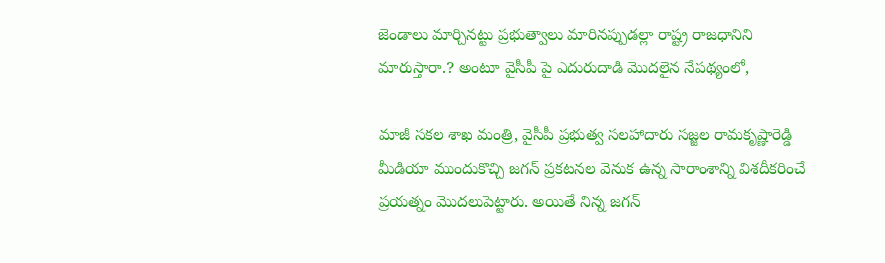జెండాలు మార్చినట్టు ప్రభుత్వాలు మారినప్పుడల్లా రాష్ట్ర రాజధానిని మారుస్తారా.? అంటూ వైసీపీ పై ఎదురుదాడి మొదలైన నేపథ్యంలో,

మాజీ సకల శాఖ మంత్రి, వైసీపీ ప్రభుత్వ సలహాదారు సజ్జల రామకృష్ణారెడ్డి మీడియా ముందుకొచ్చి జగన్ ప్రకటనల వెనుక ఉన్న సారాంశాన్ని విశదీకరించే ప్రయత్నం మొదలుపెట్టారు. అయితే నిన్న జగన్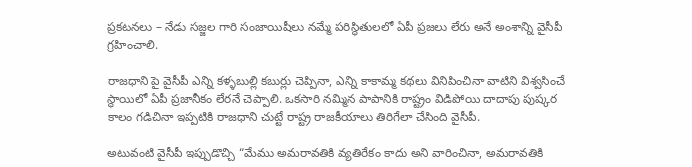ప్రకటనలు – నేడు సజ్జల గారి సంజాయిషీలు నమ్మే పరిస్థితులలో ఏపీ ప్రజలు లేరు అనే అంశాన్ని వైసీపీ గ్రహించాలి.

రాజధాని పై వైసీపీ ఎన్ని కళ్ళబుల్లి కబుర్లు చెప్పినా, ఎన్ని కాకామ్మ కథలు వినిపించినా వాటిని విశ్వసించే స్థాయిలో ఏపీ ప్రజానీకం లేరనే చెప్పాలి. ఒకసారి నమ్మిన పాపానికి రాష్ట్రం విడిపోయి దాదాపు పుష్కర కాలం గడిచినా ఇప్పటికి రాజధాని చుట్టే రాష్ట్ర రాజకీయాలు తిరిగేలా చేసింది వైసీపీ.

అటువంటి వైసీపీ ఇప్పుడొచ్చి “మేము అమరావతికి వ్యతిరేకం కాదు అని వారించినా, అమరావతికి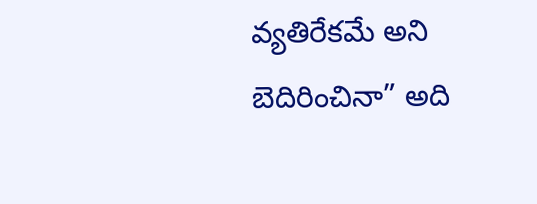వ్యతిరేకమే అని బెదిరించినా” అది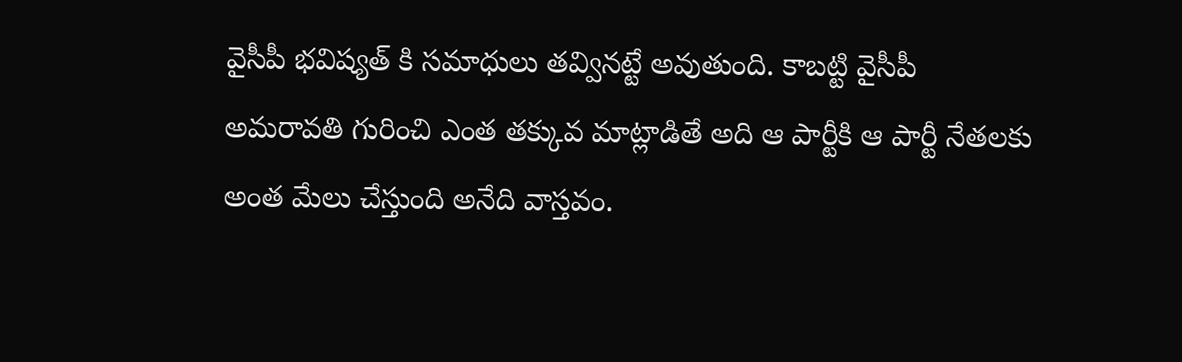వైసీపీ భవిష్యత్ కి సమాధులు తవ్వినట్టే అవుతుంది. కాబట్టి వైసీపీ అమరావతి గురించి ఎంత తక్కువ మాట్లాడితే అది ఆ పార్టీకి ఆ పార్టీ నేతలకు అంత మేలు చేస్తుంది అనేది వాస్తవం.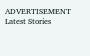ADVERTISEMENT
Latest Stories